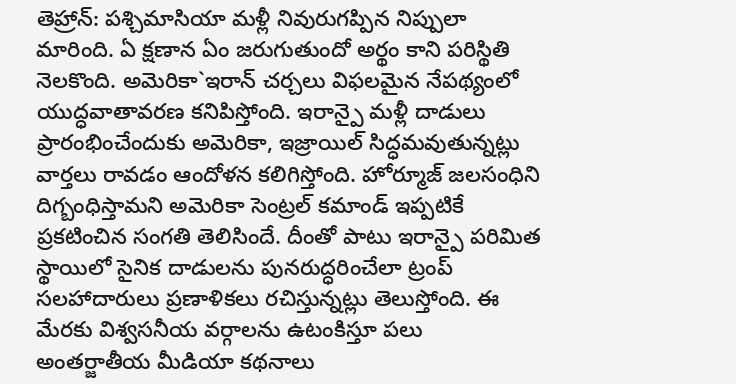తెహ్రాన్: పశ్చిమాసియా మళ్లీ నివురుగప్పిన నిప్పులా మారింది. ఏ క్షణాన ఏం జరుగుతుందో అర్థం కాని పరిస్థితి నెలకొంది. అమెరికా`ఇరాన్ చర్చలు విఫలమైన నేపథ్యంలో యుద్ధవాతావరణ కనిపిస్తోంది. ఇరాన్పై మళ్లీ దాడులు ప్రారంభించేందుకు అమెరికా, ఇజ్రాయిల్ సిద్ధమవుతున్నట్లు వార్తలు రావడం ఆందోళన కలిగిస్తోంది. హోర్మూజ్ జలసంధిని దిగ్బంధిస్తామని అమెరికా సెంట్రల్ కమాండ్ ఇప్పటికే ప్రకటించిన సంగతి తెలిసిందే. దీంతో పాటు ఇరాన్పై పరిమిత స్థాయిలో సైనిక దాడులను పునరుద్ధరించేలా ట్రంప్ సలహాదారులు ప్రణాళికలు రచిస్తున్నట్లు తెలుస్తోంది. ఈ మేరకు విశ్వసనీయ వర్గాలను ఉటంకిస్తూ పలు అంతర్జాతీయ మీడియా కథనాలు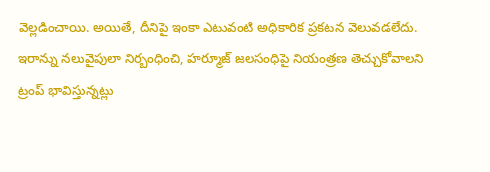వెల్లడించాయి. అయితే, దీనిపై ఇంకా ఎటువంటి అధికారిక ప్రకటన వెలువడలేదు. ఇరాన్ను నలువైపులా నిర్బంధించి, హర్మూజ్ జలసంధిపై నియంత్రణ తెచ్చుకోవాలని ట్రంప్ భావిస్తున్నట్లు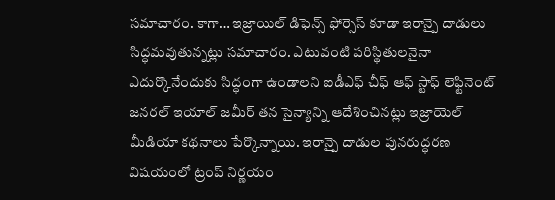సమాచారం. కాగా… ఇజ్రాయిల్ డిఫెన్స్ ఫోర్సెస్ కూడా ఇరాన్పై దాడులు సిద్ధమవుతున్నట్లు సమాచారం. ఎటువంటి పరిస్థితులనైనా ఎదుర్కొనేందుకు సిద్ధంగా ఉండాలని ఐడీఎఫ్ చీఫ్ ఆఫ్ స్టాఫ్ లెఫ్టినెంట్ జనరల్ ఇయాల్ జమీర్ తన సైన్యాన్ని ఆదేశించినట్లు ఇజ్రాయెల్ మీడియా కథనాలు పేర్కొన్నాయి. ఇరాన్పై దాడుల పునరుద్ధరణ విషయంలో ట్రంప్ నిర్ణయం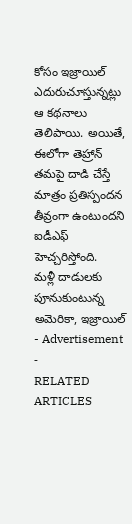కోసం ఇజ్రాయిల్ ఎదురుచూస్తున్నట్లు ఆ కథనాలు తెలిపాయి. అయితే, ఈలోగా తెహ్రాన్ తమపై దాడి చేస్తే మాత్రం ప్రతిస్పందన తీవ్రంగా ఉంటుందని ఐడీఎఫ్ హెచ్చరిస్తోంది.
మళ్లీ దాడులకు పూనుకుంటున్న అమెరికా, ఇజ్రాయిల్
- Advertisement -
RELATED ARTICLES